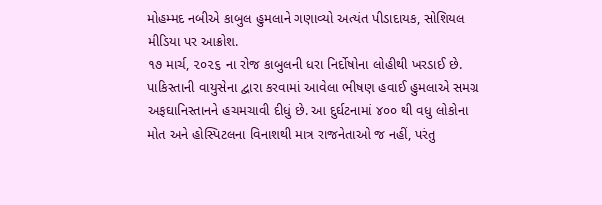મોહમ્મદ નબીએ કાબુલ હુમલાને ગણાવ્યો અત્યંત પીડાદાયક, સોશિયલ મીડિયા પર આક્રોશ.
૧૭ માર્ચ, ૨૦૨૬ ના રોજ કાબુલની ધરા નિર્દોષોના લોહીથી ખરડાઈ છે. પાકિસ્તાની વાયુસેના દ્વારા કરવામાં આવેલા ભીષણ હવાઈ હુમલાએ સમગ્ર અફઘાનિસ્તાનને હચમચાવી દીધું છે. આ દુર્ઘટનામાં ૪૦૦ થી વધુ લોકોના મોત અને હોસ્પિટલના વિનાશથી માત્ર રાજનેતાઓ જ નહીં, પરંતુ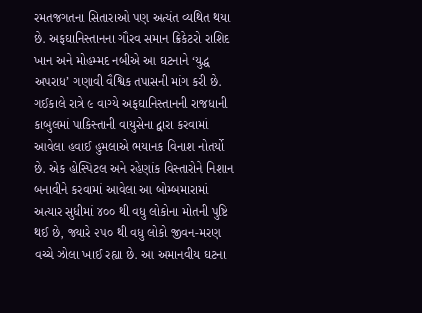રમતજગતના સિતારાઓ પણ અત્યંત વ્યથિત થયા છે. અફઘાનિસ્તાનના ગૌરવ સમાન ક્રિકેટરો રાશિદ ખાન અને મોહમ્મદ નબીએ આ ઘટનાને ‘યુદ્ધ અપરાધ’ ગણાવી વૈશ્વિક તપાસની માંગ કરી છે.
ગઈકાલે રાત્રે ૯ વાગ્યે અફઘાનિસ્તાનની રાજધાની કાબુલમાં પાકિસ્તાની વાયુસેના દ્વારા કરવામાં આવેલા હવાઈ હુમલાએ ભયાનક વિનાશ નોતર્યો છે. એક હોસ્પિટલ અને રહેણાંક વિસ્તારોને નિશાન બનાવીને કરવામાં આવેલા આ બોમ્બમારામાં અત્યાર સુધીમાં ૪૦૦ થી વધુ લોકોના મોતની પુષ્ટિ થઈ છે, જ્યારે ૨૫૦ થી વધુ લોકો જીવન-મરણ વચ્ચે ઝોલા ખાઈ રહ્યા છે. આ અમાનવીય ઘટના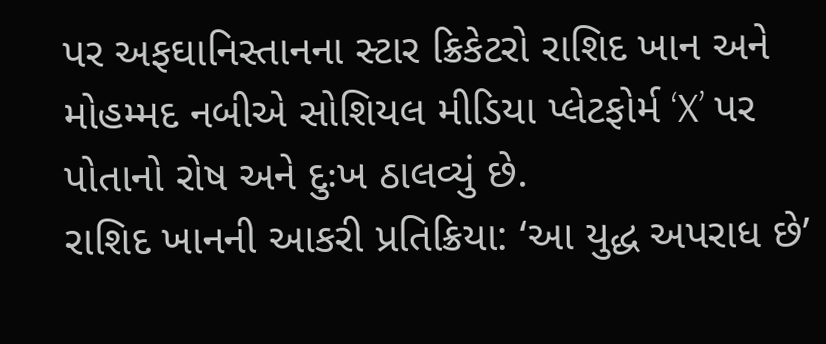પર અફઘાનિસ્તાનના સ્ટાર ક્રિકેટરો રાશિદ ખાન અને મોહમ્મદ નબીએ સોશિયલ મીડિયા પ્લેટફોર્મ ‘X’ પર પોતાનો રોષ અને દુઃખ ઠાલવ્યું છે.
રાશિદ ખાનની આકરી પ્રતિક્રિયા: ‘આ યુદ્ધ અપરાધ છે’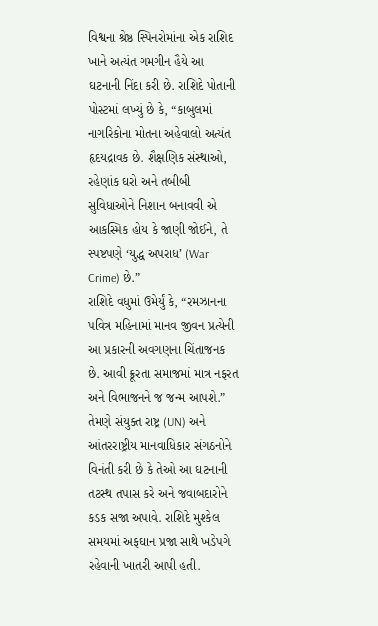વિશ્વના શ્રેષ્ઠ સ્પિનરોમાંના એક રાશિદ ખાને અત્યંત ગમગીન હૈયે આ ઘટનાની નિંદા કરી છે. રાશિદે પોતાની પોસ્ટમાં લખ્યું છે કે, “કાબુલમાં નાગરિકોના મોતના અહેવાલો અત્યંત હૃદયદ્રાવક છે. શૈક્ષણિક સંસ્થાઓ, રહેણાંક ઘરો અને તબીબી સુવિધાઓને નિશાન બનાવવી એ આકસ્મિક હોય કે જાણી જોઈને, તે સ્પષ્ટપણે ‘યુદ્ધ અપરાધ’ (War Crime) છે.”
રાશિદે વધુમાં ઉમેર્યું કે, “રમઝાનના પવિત્ર મહિનામાં માનવ જીવન પ્રત્યેની આ પ્રકારની અવગણના ચિંતાજનક છે. આવી ક્રૂરતા સમાજમાં માત્ર નફરત અને વિભાજનને જ જન્મ આપશે.” તેમણે સંયુક્ત રાષ્ટ્ર (UN) અને આંતરરાષ્ટ્રીય માનવાધિકાર સંગઠનોને વિનંતી કરી છે કે તેઓ આ ઘટનાની તટસ્થ તપાસ કરે અને જવાબદારોને કડક સજા અપાવે. રાશિદે મુશ્કેલ સમયમાં અફઘાન પ્રજા સાથે ખડેપગે રહેવાની ખાતરી આપી હતી.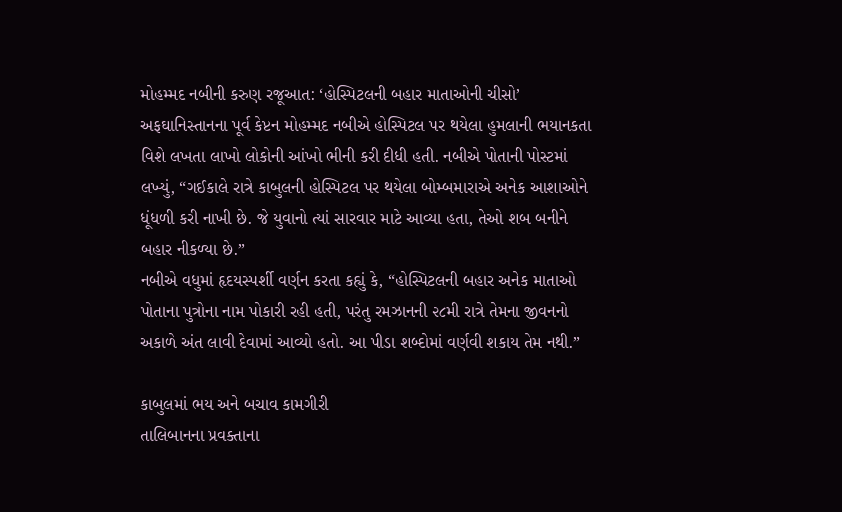મોહમ્મદ નબીની કરુણ રજૂઆત: ‘હોસ્પિટલની બહાર માતાઓની ચીસો’
અફઘાનિસ્તાનના પૂર્વ કેપ્ટન મોહમ્મદ નબીએ હોસ્પિટલ પર થયેલા હુમલાની ભયાનકતા વિશે લખતા લાખો લોકોની આંખો ભીની કરી દીધી હતી. નબીએ પોતાની પોસ્ટમાં લખ્યું, “ગઈકાલે રાત્રે કાબુલની હોસ્પિટલ પર થયેલા બોમ્બમારાએ અનેક આશાઓને ધૂંધળી કરી નાખી છે. જે યુવાનો ત્યાં સારવાર માટે આવ્યા હતા, તેઓ શબ બનીને બહાર નીકળ્યા છે.”
નબીએ વધુમાં હૃદયસ્પર્શી વર્ણન કરતા કહ્યું કે, “હોસ્પિટલની બહાર અનેક માતાઓ પોતાના પુત્રોના નામ પોકારી રહી હતી, પરંતુ રમઝાનની ૨૮મી રાત્રે તેમના જીવનનો અકાળે અંત લાવી દેવામાં આવ્યો હતો. આ પીડા શબ્દોમાં વર્ણવી શકાય તેમ નથી.”

કાબુલમાં ભય અને બચાવ કામગીરી
તાલિબાનના પ્રવક્તાના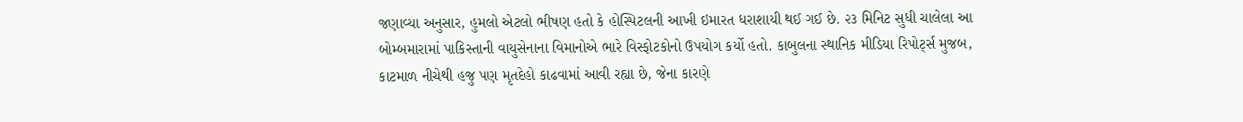જણાવ્યા અનુસાર, હુમલો એટલો ભીષણ હતો કે હોસ્પિટલની આખી ઇમારત ધરાશાયી થઈ ગઈ છે. ૨૩ મિનિટ સુધી ચાલેલા આ બોમ્બમારામાં પાકિસ્તાની વાયુસેનાના વિમાનોએ ભારે વિસ્ફોટકોનો ઉપયોગ કર્યો હતો. કાબુલના સ્થાનિક મીડિયા રિપોર્ટ્સ મુજબ, કાટમાળ નીચેથી હજુ પણ મૃતદેહો કાઢવામાં આવી રહ્યા છે, જેના કારણે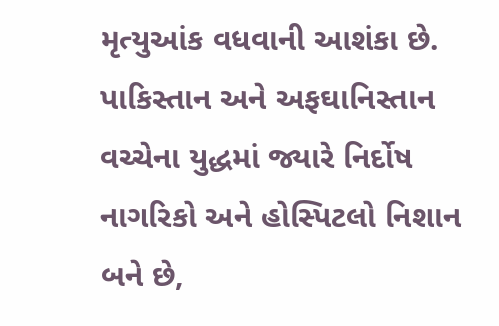મૃત્યુઆંક વધવાની આશંકા છે.
પાકિસ્તાન અને અફઘાનિસ્તાન વચ્ચેના યુદ્ધમાં જ્યારે નિર્દોષ નાગરિકો અને હોસ્પિટલો નિશાન બને છે,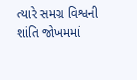ત્યારે સમગ્ર વિશ્વની શાંતિ જોખમમાં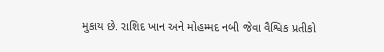મુકાય છે. રાશિદ ખાન અને મોહમ્મદ નબી જેવા વૈશ્વિક પ્રતીકો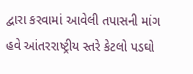દ્વારા કરવામાં આવેલી તપાસની માંગ હવે આંતરરાષ્ટ્રીય સ્તરે કેટલો પડઘો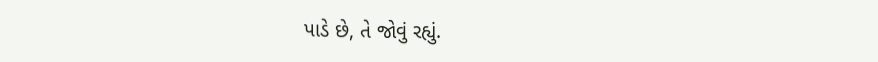પાડે છે, તે જોવું રહ્યું.